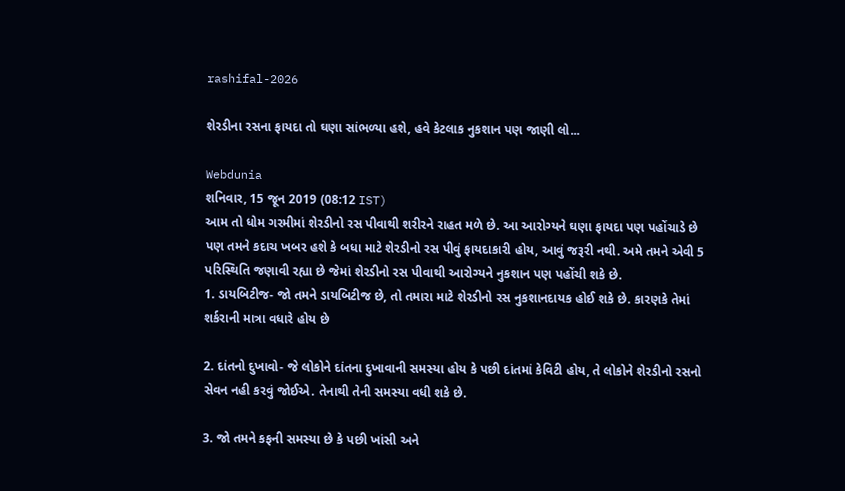rashifal-2026

શેરડીના રસના ફાયદા તો ઘણા સાંભળ્યા હશે, હવે કેટલાક નુકશાન પણ જાણી લો...

Webdunia
શનિવાર, 15 જૂન 2019 (08:12 IST)
આમ તો ધોમ ગરમીમાં શેરડીનો રસ પીવાથી શરીરને રાહત મળે છે. આ આરોગ્યને ઘણા ફાયદા પણ પહોંચાડે છે પણ તમને કદાચ ખબર હશે કે બધા માટે શેરડીનો રસ પીવું ફાયદાકારી હોય, આવું જરૂરી નથી. અમે તમને એવી 5 પરિસ્થિતિ જણાવી રહ્યા છે જેમાં શેરડીનો રસ પીવાથી આરોગ્યને નુકશાન પણ પહોંચી શકે છે.
1. ડાયબિટીજ- જો તમને ડાયબિટીજ છે, તો તમારા માટે શેરડીનો રસ નુકશાનદાયક હોઈ શકે છે. કારણકે તેમાં શર્કરાની માત્રા વધારે હોય છે

2. દાંતનો દુખાવો- જે લોકોને દાંતના દુખાવાની સમસ્યા હોય કે પછી દાંતમાં કેવિટી હોય, તે લોકોને શેરડીનો રસનો સેવન નહી કરવું જોઈએ. તેનાથી તેની સમસ્યા વધી શકે છે.

3. જો તમને કફની સમસ્યા છે કે પછી ખાંસી અને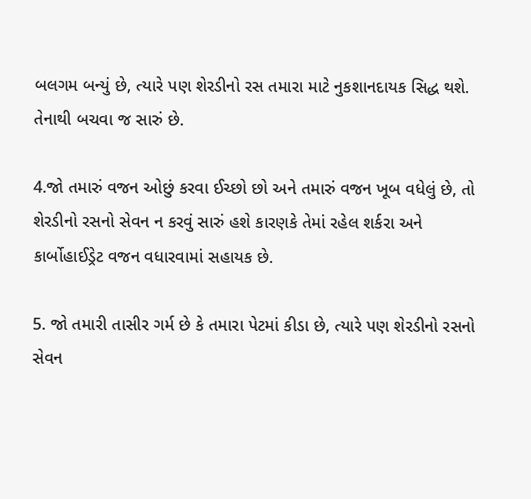બલગમ બન્યું છે, ત્યારે પણ શેરડીનો રસ તમારા માટે નુકશાનદાયક સિદ્ધ થશે. તેનાથી બચવા જ સારું છે.

4.જો તમારું વજન ઓછું કરવા ઈચ્છો છો અને તમારું વજન ખૂબ વધેલું છે, તો શેરડીનો રસનો સેવન ન કરવું સારું હશે કારણકે તેમાં રહેલ શર્કરા અને કાર્બોહાઈડ્રેટ વજન વધારવામાં સહાયક છે.

5. જો તમારી તાસીર ગર્મ છે કે તમારા પેટમાં કીડા છે, ત્યારે પણ શેરડીનો રસનો સેવન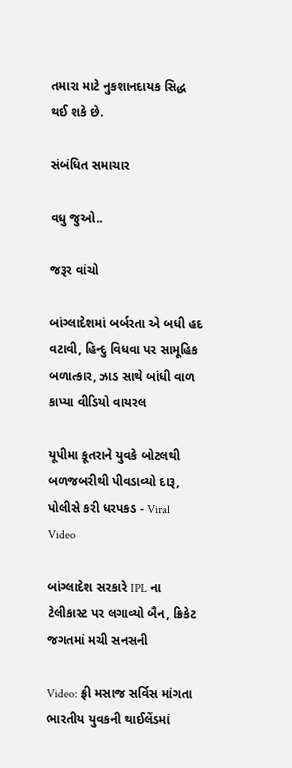તમારા માટે નુકશાનદાયક સિદ્ધ થઈ શકે છે.

સંબંધિત સમાચાર

વધુ જુઓ..

જરૂર વાંચો

બાંગ્લાદેશમાં બર્બરતા એ બધી હદ વટાવી, હિન્દુ વિધવા પર સામૂહિક બળાત્કાર, ઝાડ સાથે બાંધી વાળ કાપ્યા વીડિયો વાયરલ

યૂપીમા કૂતરાને યુવકે બોટલથી બળજબરીથી પીવડાવ્યો દારૂ, પોલીસે કરી ધરપકડ - Viral Video

બાંગ્લાદેશ સરકારે IPL ના ટેલીકાસ્ટ પર લગાવ્યો બૈન, ક્રિકેટ જગતમાં મચી સનસની

Video: ફ્રી મસાજ સર્વિસ માંગતા ભારતીય યુવકની થાઈલેંડમાં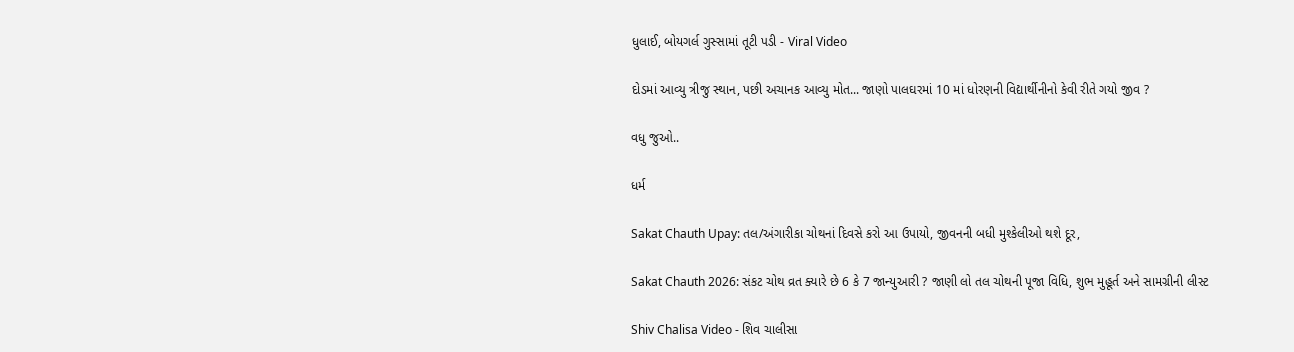ધુલાઈ, બોયગર્લ ગુસ્સામાં તૂટી પડી - Viral Video

દોડમાં આવ્યુ ત્રીજુ સ્થાન, પછી અચાનક આવ્યુ મોત... જાણો પાલઘરમાં 10 માં ધોરણની વિદ્યાર્થીનીનો કેવી રીતે ગયો જીવ ?

વધુ જુઓ..

ધર્મ

Sakat Chauth Upay: તલ/અંગારીકા ચોથનાં દિવસે કરો આ ઉપાયો, જીવનની બધી મુશ્કેલીઓ થશે દૂર,

Sakat Chauth 2026: સંકટ ચોથ વ્રત ક્યારે છે 6 કે 7 જાન્યુઆરી ? જાણી લો તલ ચોથની પૂજા વિધિ, શુભ મુહૂર્ત અને સામગ્રીની લીસ્ટ

Shiv Chalisa Video - શિવ ચાલીસા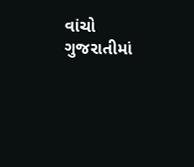વાંચો ગુજરાતીમાં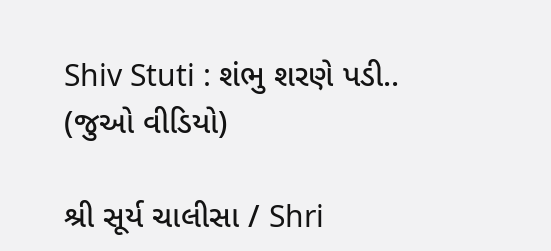Shiv Stuti : શંભુ શરણે પડી.. (જુઓ વીડિયો)

શ્રી સૂર્ય ચાલીસા / Shri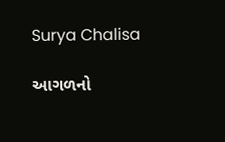Surya Chalisa

આગળનો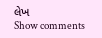લેખ
Show comments